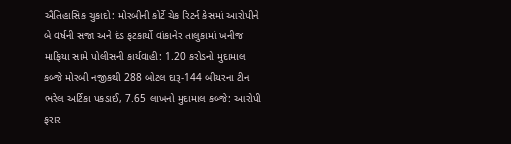ઐતિહાસિક ચુકાદો: મોરબીની કોર્ટે ચેક રિટર્ન કેસમાં આરોપીને બે વર્ષની સજા અને દંડ ફટકાર્યો વાંકાનેર તાલુકામાં ખનીજ માફિયા સામે પોલીસની કાર્યવાહી: 1.20 કરોડનો મુદામાલ કબ્જે મોરબી નજીકથી 288 બોટલ દારૂ-144 બીયરના ટીન ભરેલ અર્ટિકા પકડાઈ, 7.65 લાખનો મુદામાલ કબ્જે: આરોપી ફરાર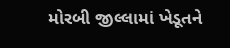મોરબી જીલ્લામાં ખેડૂતને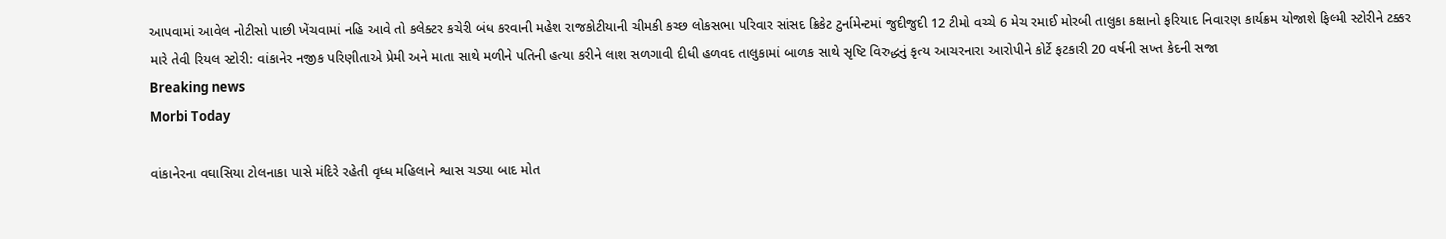આપવામાં આવેલ નોટીસો પાછી ખેંચવામાં નહિ આવે તો કલેક્ટર કચેરી બંધ કરવાની મહેશ રાજકોટીયાની ચીમકી કચ્છ લોકસભા પરિવાર સાંસદ ક્રિકેટ ટુર્નામેન્ટમાં જુદીજુદી 12 ટીમો વચ્ચે 6 મેચ રમાઈ મોરબી તાલુકા કક્ષાનો ફરિયાદ નિવારણ કાર્યક્રમ યોજાશે ફિલ્મી સ્ટોરીને ટક્કર મારે તેવી રિયલ સ્ટોરી: વાંકાનેર નજીક પરિણીતાએ પ્રેમી અને માતા સાથે મળીને પતિની હત્યા કરીને લાશ સળગાવી દીધી હળવદ તાલુકામાં બાળક સાથે સૃષ્ટિ વિરુદ્ધનું કૃત્ય આચરનારા આરોપીને કોર્ટે ફટકારી 20 વર્ષની સખ્ત કેદની સજા
Breaking news
Morbi Today

વાંકાનેરના વઘાસિયા ટોલનાકા પાસે મંદિરે રહેતી વૃધ્ધ મહિલાને શ્વાસ ચડ્યા બાદ મોત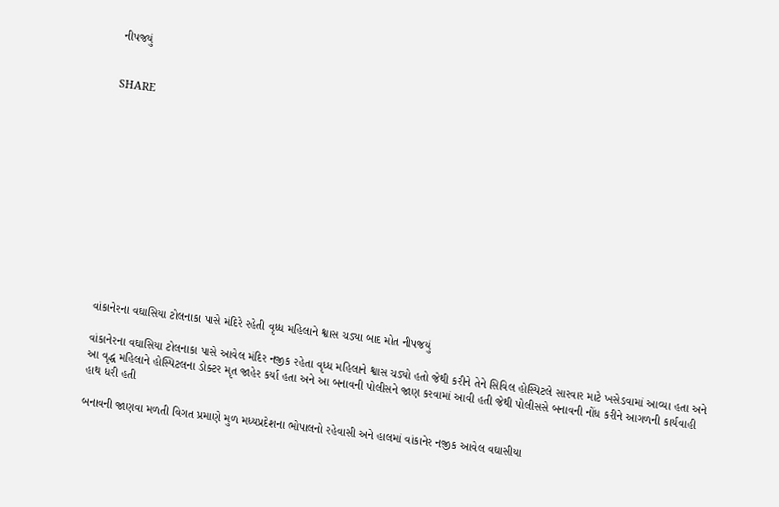નીપજયું


SHARE













વાંકાનેરના વઘાસિયા ટોલનાકા પાસે મંદિરે રહેતી વૃધ્ધ મહિલાને શ્વાસ ચડ્યા બાદ મોત નીપજયું

વાંકાનેરના વઘાસિયા ટોલનાકા પાસે આવેલ મંદિર નજીક રહેતા વૃધ્ધ મહિલાને શ્વાસ ચડ્યો હતો જેથી કરીને તેને સિવિલ હોસ્પિટલે સારવાર માટે ખસેડવામાં આવ્યા હતા અને આ વૃદ્ધ મહિલાને હોસ્પિટલના ડોક્ટર મૃત જાહેર કર્યા હતા અને આ બનાવની પોલીસને જાણ કરવામાં આવી હતી જેથી પોલીસસે બનાવની નોંધ કરીને આગળની કાર્યવાહી હાથ ધરી હતી

બનાવની જાણવા મળતી વિગત પ્રમાણે મુળ મધ્યપ્રદેશના ભોપાલનો રહેવાસી અને હાલમાં વાંકાનેર નજીક આવેલ વઘાસીયા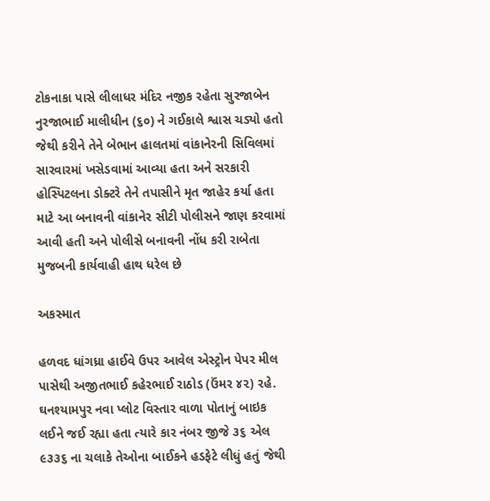ટોકનાકા પાસે લીલાધર મંદિર નજીક રહેતા સુરજાબેન નુરજાભાઈ માલીધીન (૬૦) ને ગઈકાલે શ્વાસ ચડ્યો હતો જેથી કરીને તેને બેભાન હાલતમાં વાંકાનેરની સિવિલમાં સારવારમાં ખસેડવામાં આવ્યા હતા અને સરકારી હોસ્પિટલના ડોક્ટરે તેને તપાસીને મૃત જાહેર કર્યા હતા માટે આ બનાવની વાંકાનેર સીટી પોલીસને જાણ કરવામાં આવી હતી અને પોલીસે બનાવની નોંધ કરી રાબેતા મુજબની કાર્યવાહી હાથ ધરેલ છે

અકસ્માત

હળવદ ધાંગધ્રા હાઈવે ઉપર આવેલ એસ્ટ્રોન પેપર મીલ પાસેથી અજીતભાઈ કહેરભાઈ રાઠોડ (ઉંમર ૪૨) રહે. ઘનશ્યામપુર નવા પ્લોટ વિસ્તાર વાળા પોતાનું બાઇક લઈને જઈ રહ્યા હતા ત્યારે કાર નંબર જીજે ૩૬ એલ ૯૩૩૬ ના ચલાકે તેઓના બાઈકને હડફેટે લીધું હતું જેથી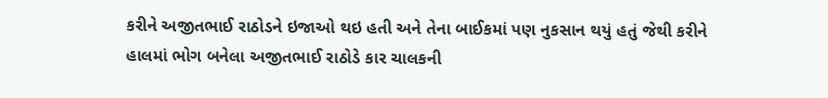કરીને અજીતભાઈ રાઠોડને ઇજાઓ થઇ હતી અને તેના બાઈકમાં પણ નુકસાન થયું હતું જેથી કરીને હાલમાં ભોગ બનેલા અજીતભાઈ રાઠોડે કાર ચાલકની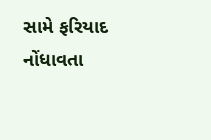સામે ફરિયાદ નોંધાવતા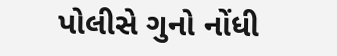પોલીસે ગુનો નોંધી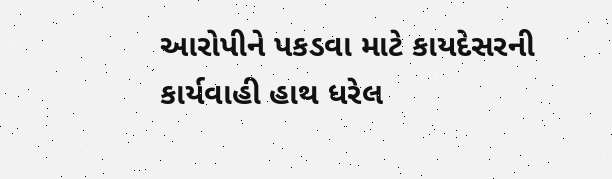આરોપીને પકડવા માટે કાયદેસરની કાર્યવાહી હાથ ધરેલ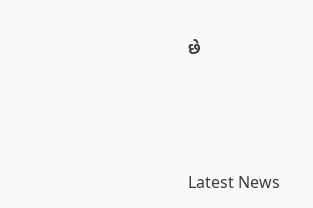છે






Latest News